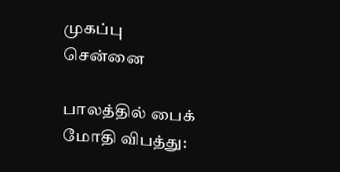முகப்பு
சென்னை

பாலத்தில் பைக் மோதி விபத்து: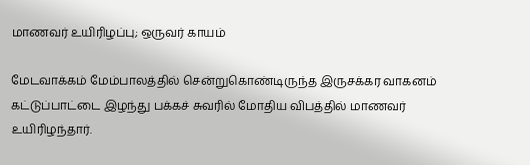மாணவர் உயிரிழப்பு; ஒருவர் காயம்

மேடவாக்கம் மேம்பாலத்தில் சென்றுகொண்டிருந்த இருசக்கர வாகனம் கட்டுப்பாட்டை இழந்து பக்கச் சுவரில் மோதிய விபத்தில் மாணவர் உயிரிழந்தார்.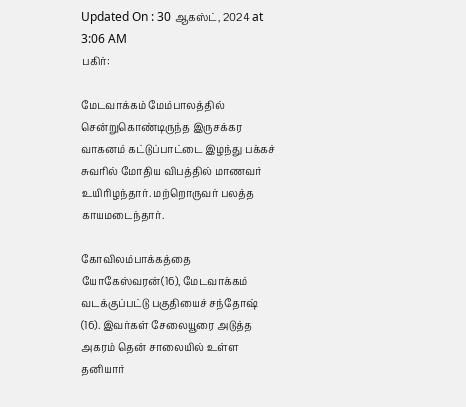Updated On : 30 ஆகஸ்ட், 2024 at 3:06 AM
பகிர்:

மேடவாக்கம் மேம்பாலத்தில் சென்றுகொண்டிருந்த இருசக்கர வாகனம் கட்டுப்பாட்டை இழந்து பக்கச் சுவரில் மோதிய விபத்தில் மாணவர் உயிரிழந்தார். மற்றொருவர் பலத்த காயமடைந்தார்.

கோவிலம்பாக்கத்தை யோகேஸ்வரன்(16), மேடவாக்கம் வடக்குப்பட்டு பகுதியைச் சந்தோஷ் (16). இவர்கள் சேலையூரை அடுத்த அகரம் தென் சாலையில் உள்ள தனியார்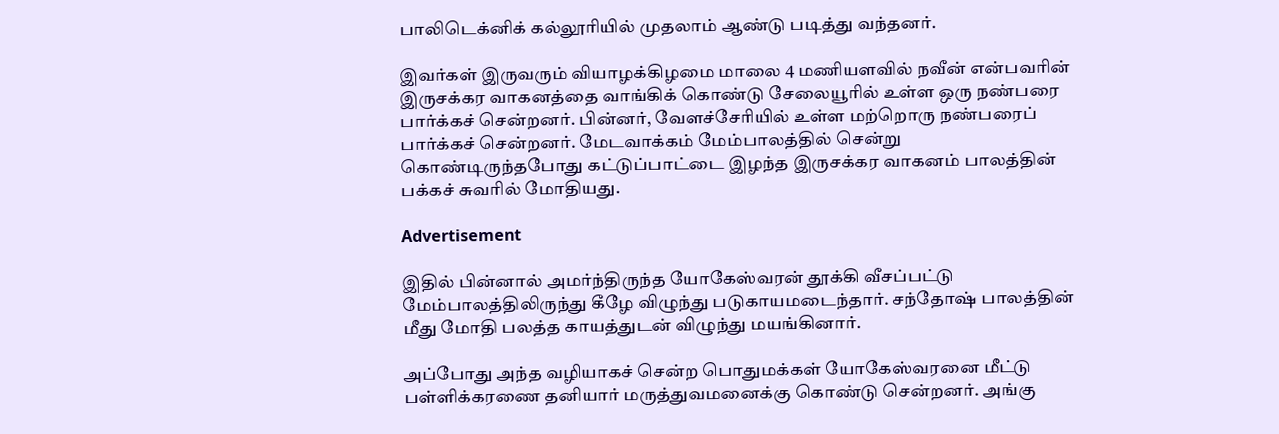பாலிடெக்னிக் கல்லூரியில் முதலாம் ஆண்டு படித்து வந்தனர்.

இவர்கள் இருவரும் வியாழக்கிழமை மாலை 4 மணியளவில் நவீன் என்பவரின் இருசக்கர வாகனத்தை வாங்கிக் கொண்டு சேலையூரில் உள்ள ஒரு நண்பரை பார்க்கச் சென்றனர். பின்னர், வேளச்சேரியில் உள்ள மற்றொரு நண்பரைப் பார்க்கச் சென்றனர். மேடவாக்கம் மேம்பாலத்தில் சென்று கொண்டிருந்தபோது கட்டுப்பாட்டை இழந்த இருசக்கர வாகனம் பாலத்தின் பக்கச் சுவரில் மோதியது.

Advertisement

இதில் பின்னால் அமர்ந்திருந்த யோகேஸ்வரன் தூக்கி வீசப்பட்டு மேம்பாலத்திலிருந்து கீழே விழுந்து படுகாயமடைந்தார். சந்தோஷ் பாலத்தின் மீது மோதி பலத்த காயத்துடன் விழுந்து மயங்கினார்.

அப்போது அந்த வழியாகச் சென்ற பொதுமக்கள் யோகேஸ்வரனை மீட்டு பள்ளிக்கரணை தனியார் மருத்துவமனைக்கு கொண்டு சென்றனர். அங்கு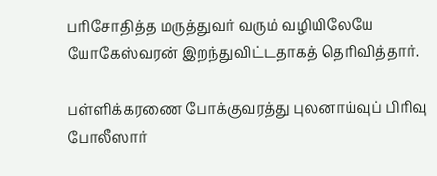பரிசோதித்த மருத்துவர் வரும் வழியிலேயே யோகேஸ்வரன் இறந்துவிட்டதாகத் தெரிவித்தார்.

பள்ளிக்கரணை போக்குவரத்து புலனாய்வுப் பிரிவு போலீஸார்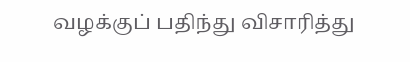வழக்குப் பதிந்து விசாரித்து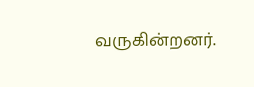வருகின்றனர்.